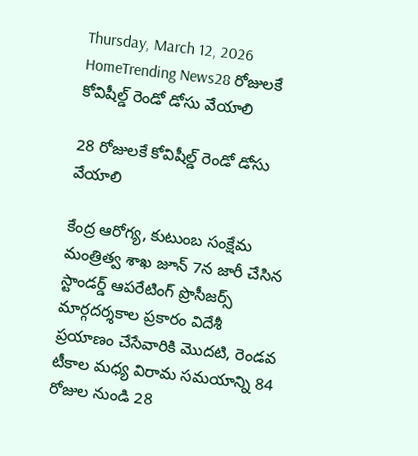Thursday, March 12, 2026
HomeTrending News28 రోజులకే కోవిషీల్డ్ రెండో డోసు వేయాలి

28 రోజులకే కోవిషీల్డ్ రెండో డోసు వేయాలి

కేంద్ర ఆరోగ్య, కుటుంబ సంక్షేమ మంత్రిత్వ శాఖ జూన్ 7న జారీ చేసిన స్టాండర్డ్ ఆపరేటింగ్ ప్రొసీజర్స్ మార్గదర్శకాల ప్రకారం విదేశీ ప్రయాణం చేసేవారికి మొదటి, రెండవ టీకాల మధ్య విరామ సమయాన్ని 84 రోజుల నుండి 28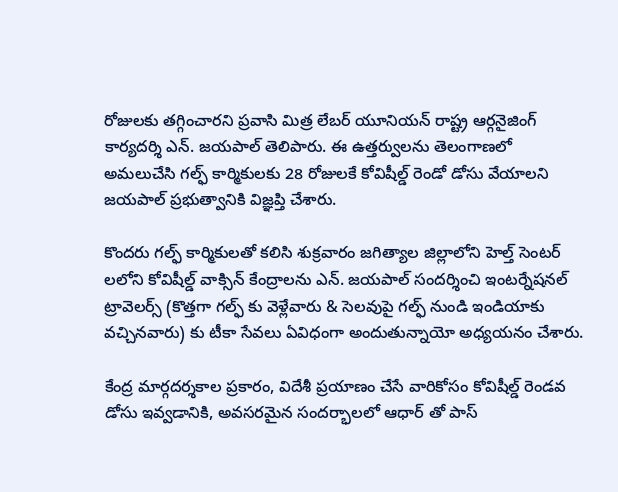రోజులకు తగ్గించారని ప్రవాసి మిత్ర లేబర్ యూనియన్ రాష్ట్ర ఆర్గనైజింగ్ కార్యదర్శి ఎన్. జయపాల్ తెలిపారు. ఈ ఉత్తర్వులను తెలంగాణలో అమలుచేసి గల్ఫ్ కార్మికులకు 28 రోజులకే కోవిషీల్డ్ రెండో డోసు వేయాలని జయపాల్ ప్రభుత్వానికి విజ్ఞప్తి చేశారు.

కొందరు గల్ఫ్ కార్మికులతో కలిసి శుక్రవారం జగిత్యాల జిల్లాలోని హెల్త్ సెంటర్ లలోని కోవిషీల్డ్ వాక్సిన్ కేంద్రాలను ఎన్. జయపాల్ సందర్శించి ఇంటర్నేషనల్ ట్రావెలర్స్ (కొత్తగా గల్ఫ్ కు వెళ్లేవారు & సెలవుపై గల్ఫ్ నుండి ఇండియాకు వచ్చినవారు) కు టీకా సేవలు ఏవిధంగా అందుతున్నాయో అధ్యయనం చేశారు.

కేంద్ర మార్గదర్శకాల ప్రకారం, విదేశీ ప్రయాణం చేసే వారికోసం కోవిషీల్డ్ రెండవ డోసు ఇవ్వడానికి, అవసరమైన సందర్భాలలో ఆధార్ తో పాస్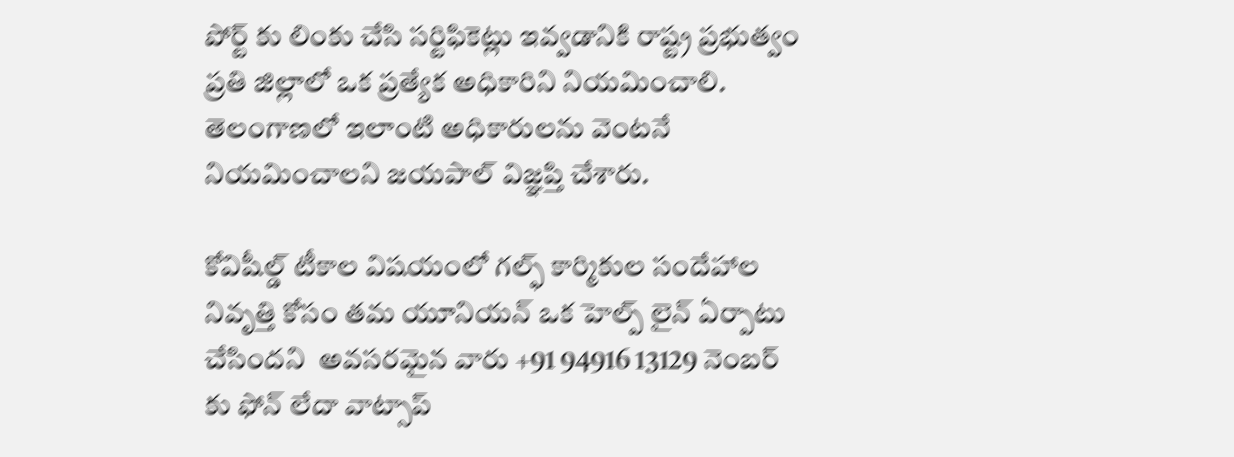పోర్ట్ కు లింకు చేసి సర్టిఫికెట్లు ఇవ్వడానికి రాష్ట్ర ప్రభుత్వం ప్రతి జిల్లాలో ఒక ప్రత్యేక అధికారిని నియమించాలి. తెలంగాణలో ఇలాంటి అధికారులను వెంటనే నియమించాలని జయపాల్ విజ్ఞప్తి చేశారు.

కోవిషీల్డ్ టీకాల విషయంలో గల్ఫ్ కార్మికుల సందేహాల నివృత్తి కోసం తమ యూనియన్ ఒక హెల్ప్ లైన్ ఏర్పాటు చేసిందని  అవసరమైన వారు +91 94916 13129 నెంబర్ కు ఫోన్ లేదా వాట్సాప్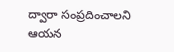ద్వారా సంప్రదించాలని ఆయన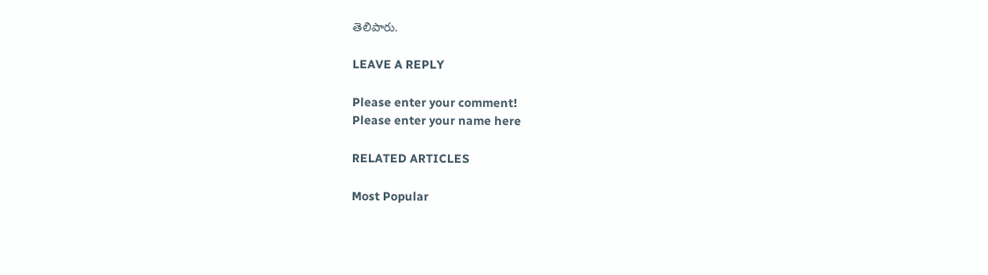తెలిపారు.

LEAVE A REPLY

Please enter your comment!
Please enter your name here

RELATED ARTICLES

Most Popular